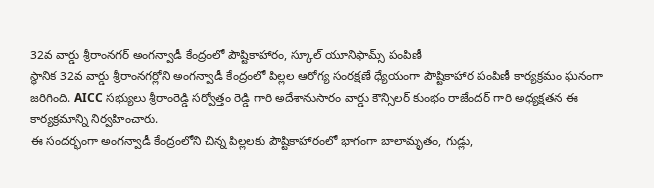32వ వార్డు శ్రీరాంనగర్ అంగన్వాడీ కేంద్రంలో పౌష్టికాహారం, స్కూల్ యూనిఫామ్స్ పంపిణీ
స్థానిక 32వ వార్డు శ్రీరాంనగర్లోని అంగన్వాడీ కేంద్రంలో పిల్లల ఆరోగ్య సంరక్షణే ధ్యేయంగా పౌష్టికాహార పంపిణీ కార్యక్రమం ఘనంగా జరిగింది. AICC సభ్యులు శ్రీరాంరెడ్డి సర్వోత్తం రెడ్డి గారి అదేశానుసారం వార్డు కౌన్సిలర్ కుంభం రాజేందర్ గారి అధ్యక్షతన ఈ కార్యక్రమాన్ని నిర్వహించారు.
ఈ సందర్భంగా అంగన్వాడీ కేంద్రంలోని చిన్న పిల్లలకు పౌష్టికాహారంలో భాగంగా బాలామృతం, గుడ్లు,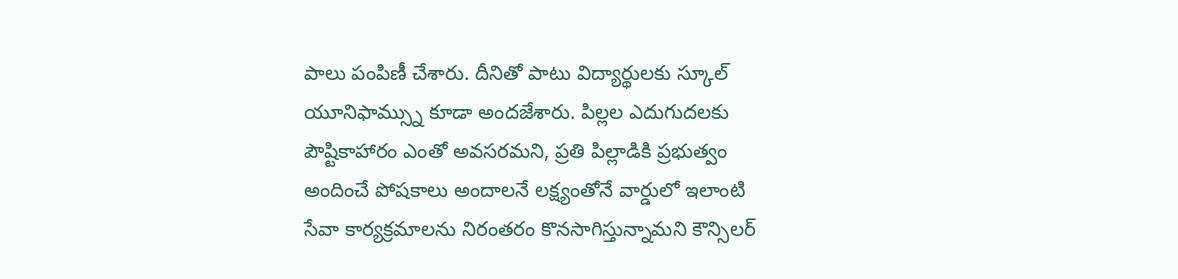పాలు పంపిణీ చేశారు. దీనితో పాటు విద్యార్థులకు స్కూల్ యూనిఫామ్స్ను కూడా అందజేశారు. పిల్లల ఎదుగుదలకు పౌష్టికాహారం ఎంతో అవసరమని, ప్రతి పిల్లాడికి ప్రభుత్వం అందించే పోషకాలు అందాలనే లక్ష్యంతోనే వార్డులో ఇలాంటి సేవా కార్యక్రమాలను నిరంతరం కొనసాగిస్తున్నామని కౌన్సిలర్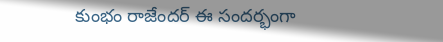కుంభం రాజేందర్ ఈ సందర్భంగా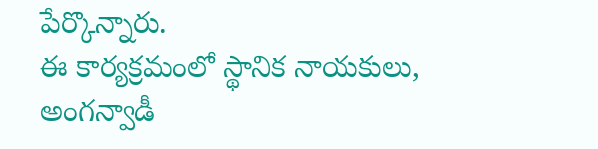పేర్కొన్నారు.
ఈ కార్యక్రమంలో స్థానిక నాయకులు, అంగన్వాడీ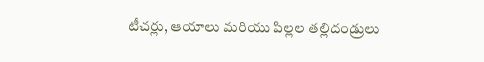టీచర్లు, ఆయాలు మరియు పిల్లల తల్లిదండ్రులు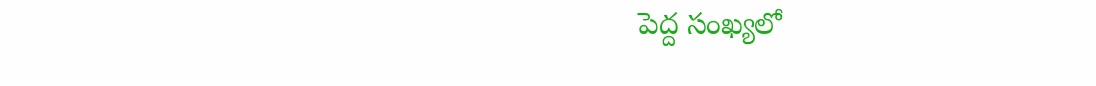పెద్ద సంఖ్యలో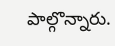పాల్గొన్నారు.